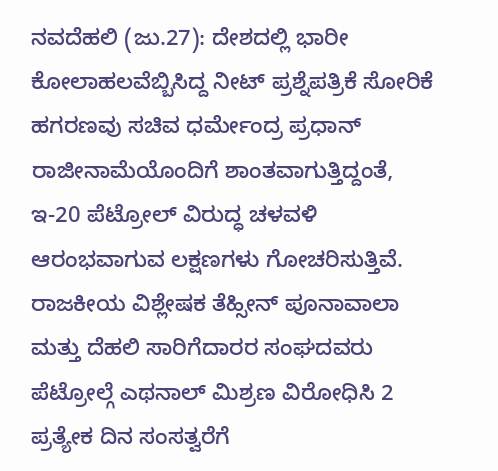ನವದೆಹಲಿ (ಜು.27): ದೇಶದಲ್ಲಿ ಭಾರೀ ಕೋಲಾಹಲವೆಬ್ಬಿಸಿದ್ದ ನೀಟ್ ಪ್ರಶ್ನೆಪತ್ರಿಕೆ ಸೋರಿಕೆ ಹಗರಣವು ಸಚಿವ ಧರ್ಮೇಂದ್ರ ಪ್ರಧಾನ್ ರಾಜೀನಾಮೆಯೊಂದಿಗೆ ಶಾಂತವಾಗುತ್ತಿದ್ದಂತೆ, ಇ-20 ಪೆಟ್ರೋಲ್ ವಿರುದ್ಧ ಚಳವಳಿ ಆರಂಭವಾಗುವ ಲಕ್ಷಣಗಳು ಗೋಚರಿಸುತ್ತಿವೆ. ರಾಜಕೀಯ ವಿಶ್ಲೇಷಕ ತೆಹ್ಸೀನ್ ಪೂನಾವಾಲಾ ಮತ್ತು ದೆಹಲಿ ಸಾರಿಗೆದಾರರ ಸಂಘದವರು ಪೆಟ್ರೋಲ್ಗೆ ಎಥನಾಲ್ ಮಿಶ್ರಣ ವಿರೋಧಿಸಿ 2 ಪ್ರತ್ಯೇಕ ದಿನ ಸಂಸತ್ವರೆಗೆ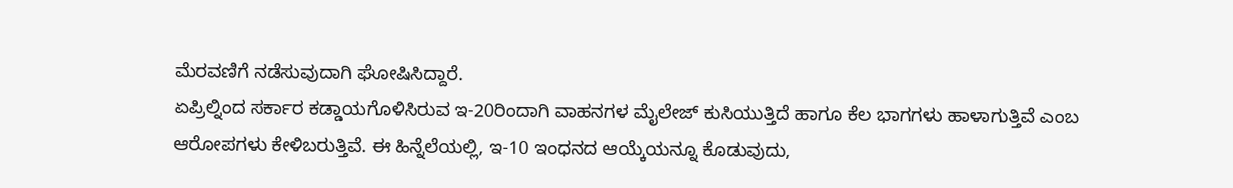ಮೆರವಣಿಗೆ ನಡೆಸುವುದಾಗಿ ಘೋಷಿಸಿದ್ದಾರೆ.
ಏಪ್ರಿಲ್ನಿಂದ ಸರ್ಕಾರ ಕಡ್ಡಾಯಗೊಳಿಸಿರುವ ಇ-20ರಿಂದಾಗಿ ವಾಹನಗಳ ಮೈಲೇಜ್ ಕುಸಿಯುತ್ತಿದೆ ಹಾಗೂ ಕೆಲ ಭಾಗಗಳು ಹಾಳಾಗುತ್ತಿವೆ ಎಂಬ ಆರೋಪಗಳು ಕೇಳಿಬರುತ್ತಿವೆ. ಈ ಹಿನ್ನೆಲೆಯಲ್ಲಿ, ಇ-10 ಇಂಧನದ ಆಯ್ಕೆಯನ್ನೂ ಕೊಡುವುದು,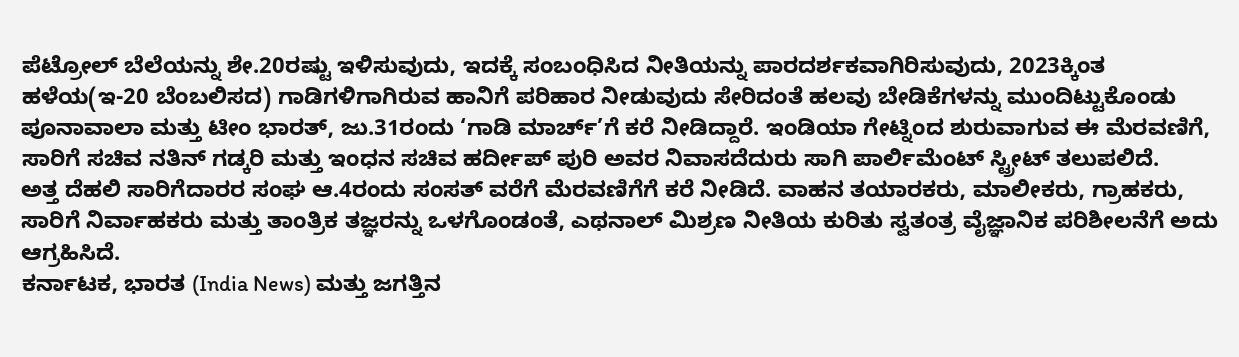ಪೆಟ್ರೋಲ್ ಬೆಲೆಯನ್ನು ಶೇ.20ರಷ್ಟು ಇಳಿಸುವುದು, ಇದಕ್ಕೆ ಸಂಬಂಧಿಸಿದ ನೀತಿಯನ್ನು ಪಾರದರ್ಶಕವಾಗಿರಿಸುವುದು, 2023ಕ್ಕಿಂತ ಹಳೆಯ(ಇ-20 ಬೆಂಬಲಿಸದ) ಗಾಡಿಗಳಿಗಾಗಿರುವ ಹಾನಿಗೆ ಪರಿಹಾರ ನೀಡುವುದು ಸೇರಿದಂತೆ ಹಲವು ಬೇಡಿಕೆಗಳನ್ನು ಮುಂದಿಟ್ಟುಕೊಂಡು ಪೂನಾವಾಲಾ ಮತ್ತು ಟೀಂ ಭಾರತ್, ಜು.31ರಂದು ‘ಗಾಡಿ ಮಾರ್ಚ್’ಗೆ ಕರೆ ನೀಡಿದ್ದಾರೆ. ಇಂಡಿಯಾ ಗೇಟ್ನಿಂದ ಶುರುವಾಗುವ ಈ ಮೆರವಣಿಗೆ, ಸಾರಿಗೆ ಸಚಿವ ನತಿನ್ ಗಡ್ಕರಿ ಮತ್ತು ಇಂಧನ ಸಚಿವ ಹರ್ದೀಪ್ ಪುರಿ ಅವರ ನಿವಾಸದೆದುರು ಸಾಗಿ ಪಾರ್ಲಿಮೆಂಟ್ ಸ್ಟ್ರೀಟ್ ತಲುಪಲಿದೆ.
ಅತ್ತ ದೆಹಲಿ ಸಾರಿಗೆದಾರರ ಸಂಘ ಆ.4ರಂದು ಸಂಸತ್ ವರೆಗೆ ಮೆರವಣಿಗೆಗೆ ಕರೆ ನೀಡಿದೆ. ವಾಹನ ತಯಾರಕರು, ಮಾಲೀಕರು, ಗ್ರಾಹಕರು, ಸಾರಿಗೆ ನಿರ್ವಾಹಕರು ಮತ್ತು ತಾಂತ್ರಿಕ ತಜ್ಞರನ್ನು ಒಳಗೊಂಡಂತೆ, ಎಥನಾಲ್ ಮಿಶ್ರಣ ನೀತಿಯ ಕುರಿತು ಸ್ವತಂತ್ರ ವೈಜ್ಞಾನಿಕ ಪರಿಶೀಲನೆಗೆ ಅದು ಆಗ್ರಹಿಸಿದೆ.
ಕರ್ನಾಟಕ, ಭಾರತ (India News) ಮತ್ತು ಜಗತ್ತಿನ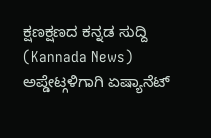ಕ್ಷಣಕ್ಷಣದ ಕನ್ನಡ ಸುದ್ದಿ (Kannada News) ಅಪ್ಡೇಟ್ಗಳಿಗಾಗಿ ಏಷ್ಯಾನೆಟ್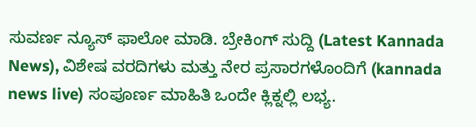ಸುವರ್ಣ ನ್ಯೂಸ್ ಫಾಲೋ ಮಾಡಿ. ಬ್ರೇಕಿಂಗ್ ಸುದ್ದಿ (Latest Kannada News), ವಿಶೇಷ ವರದಿಗಳು ಮತ್ತು ನೇರ ಪ್ರಸಾರಗಳೊಂದಿಗೆ (kannada news live) ಸಂಪೂರ್ಣ ಮಾಹಿತಿ ಒಂದೇ ಕ್ಲಿಕ್ನಲ್ಲಿ ಲಭ್ಯ.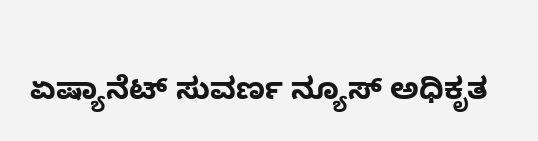ಏಷ್ಯಾನೆಟ್ ಸುವರ್ಣ ನ್ಯೂಸ್ ಅಧಿಕೃತ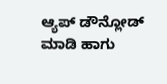ಆ್ಯಪ್ ಡೌನ್ಲೋಡ್ ಮಾಡಿ ಹಾಗು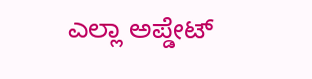ಎಲ್ಲಾ ಅಪ್ಡೇಟ್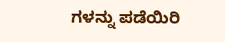ಗಳನ್ನು ಪಡೆಯಿರಿ